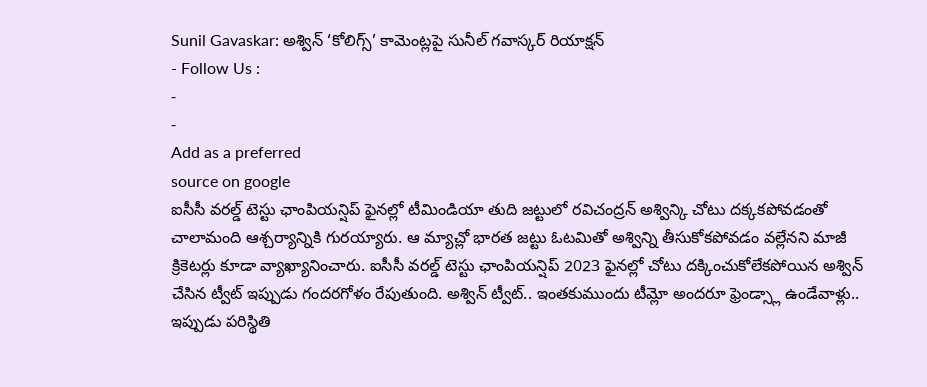Sunil Gavaskar: అశ్విన్ ‘కోలిగ్స్’ కామెంట్లపై సునీల్ గవాస్కర్ రియాక్షన్
- Follow Us :
-
-
Add as a preferred
source on google
ఐసీసీ వరల్డ్ టెస్టు ఛాంపియన్షిప్ ఫైనల్లో టీమిండియా తుది జట్టులో రవిచంద్రన్ అశ్విన్కి చోటు దక్కకపోవడంతో చాలామంది ఆశ్చర్యాన్నికి గురయ్యారు. ఆ మ్యాచ్లో భారత జట్టు ఓటమితో అశ్విన్ని తీసుకోకపోవడం వల్లేనని మాజీ క్రికెటర్లు కూడా వ్యాఖ్యానించారు. ఐసీసీ వరల్డ్ టెస్టు ఛాంపియన్షిప్ 2023 ఫైనల్లో చోటు దక్కించుకోలేకపోయిన అశ్విన్ చేసిన ట్వీట్ ఇప్పుడు గందరగోళం రేపుతుంది. అశ్విన్ ట్వీట్.. ఇంతకుముందు టీమ్లో అందరూ ఫ్రెండ్స్లా ఉండేవాళ్లు.. ఇప్పుడు పరిస్థితి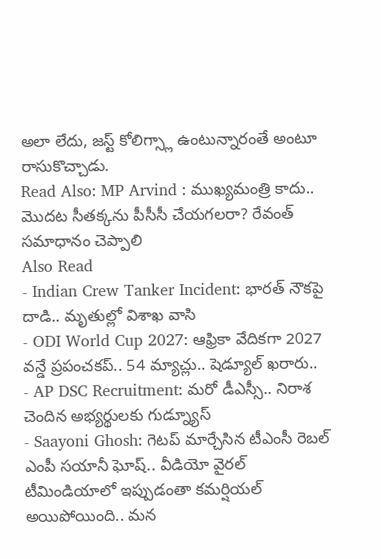అలా లేదు, జస్ట్ కోలిగ్స్లా ఉంటున్నారంతే అంటూ రాసుకొచ్చాడు.
Read Also: MP Arvind : ముఖ్యమంత్రి కాదు.. మొదట సీతక్కను పీసీసీ చేయగలరా? రేవంత్ సమాధానం చెప్పాలి
Also Read
- Indian Crew Tanker Incident: భారత్ నౌకపై దాడి.. మృతుల్లో విశాఖ వాసి
- ODI World Cup 2027: ఆఫ్రికా వేదికగా 2027 వన్డే ప్రపంచకప్.. 54 మ్యాచ్లు.. షెడ్యూల్ ఖరారు..
- AP DSC Recruitment: మరో డీఎస్సీ.. నిరాశ చెందిన అభ్యర్థులకు గుడ్న్యూస్
- Saayoni Ghosh: గెటప్ మార్చేసిన టీఎంసీ రెబల్ ఎంపీ సయానీ ఘోష్.. వీడియో వైరల్
టీమిండియాలో ఇప్పుడంతా కమర్షియల్ అయిపోయింది.. మన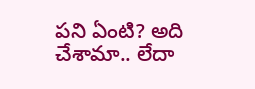పని ఏంటి? అది చేశామా.. లేదా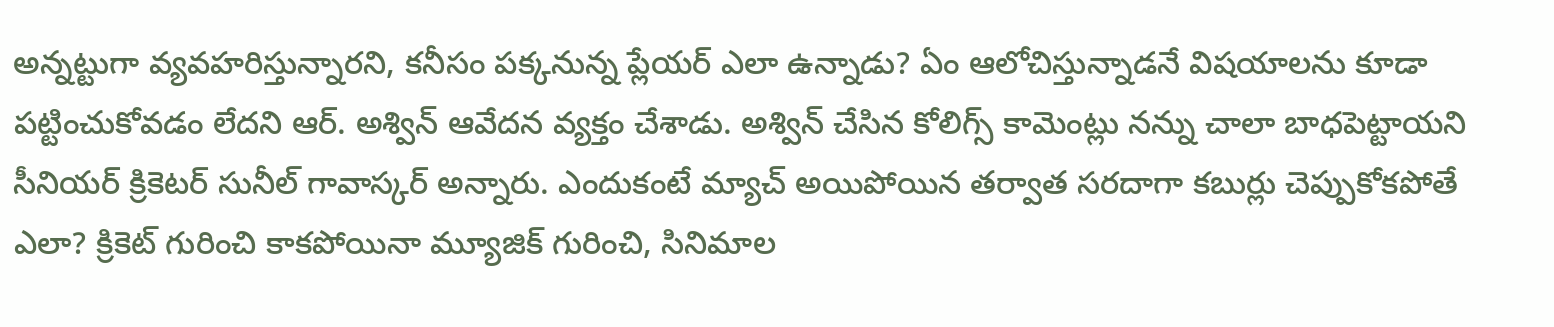అన్నట్టుగా వ్యవహరిస్తున్నారని, కనీసం పక్కనున్న ప్లేయర్ ఎలా ఉన్నాడు? ఏం ఆలోచిస్తున్నాడనే విషయాలను కూడా పట్టించుకోవడం లేదని ఆర్. అశ్విన్ ఆవేదన వ్యక్తం చేశాడు. అశ్విన్ చేసిన కోలిగ్స్ కామెంట్లు నన్ను చాలా బాధపెట్టాయని సీనియర్ క్రికెటర్ సునీల్ గావాస్కర్ అన్నారు. ఎందుకంటే మ్యాచ్ అయిపోయిన తర్వాత సరదాగా కబుర్లు చెప్పుకోకపోతే ఎలా? క్రికెట్ గురించి కాకపోయినా మ్యూజిక్ గురించి, సినిమాల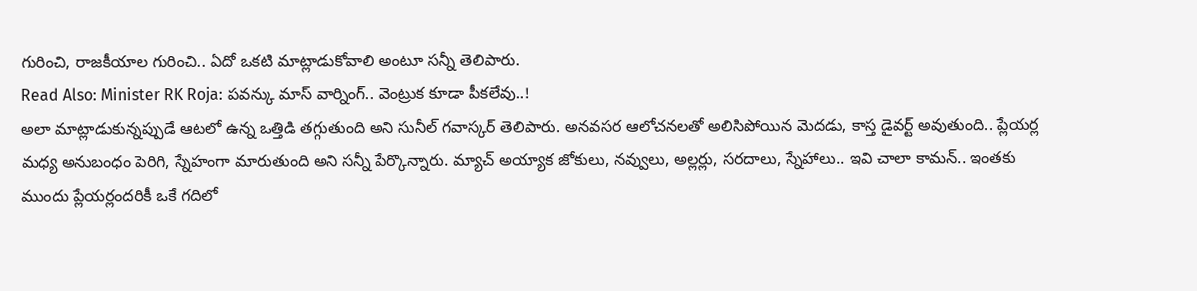గురించి, రాజకీయాల గురించి.. ఏదో ఒకటి మాట్లాడుకోవాలి అంటూ సన్నీ తెలిపారు.
Read Also: Minister RK Roja: పవన్కు మాస్ వార్నింగ్.. వెంట్రుక కూడా పీకలేవు..!
అలా మాట్లాడుకున్నప్పుడే ఆటలో ఉన్న ఒత్తిడి తగ్గుతుంది అని సునీల్ గవాస్కర్ తెలిపారు. అనవసర ఆలోచనలతో అలిసిపోయిన మెదడు, కాస్త డైవర్ట్ అవుతుంది.. ప్లేయర్ల మధ్య అనుబంధం పెరిగి, స్నేహంగా మారుతుంది అని సన్నీ పేర్కొన్నారు. మ్యాచ్ అయ్యాక జోకులు, నవ్వులు, అల్లర్లు, సరదాలు, స్నేహాలు.. ఇవి చాలా కామన్.. ఇంతకు ముందు ప్లేయర్లందరికీ ఒకే గదిలో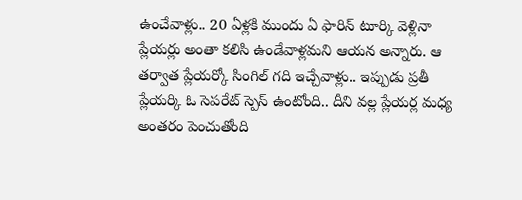ఉంచేవాళ్లు.. 20 ఏళ్లకి ముందు ఏ ఫారిన్ టూర్కి వెళ్లినా ప్లేయర్లు అంతా కలిసి ఉండేవాళ్లమని ఆయన అన్నారు. ఆ తర్వాత ప్లేయర్కో సింగిల్ గది ఇచ్చేవాళ్లు.. ఇప్పుడు ప్రతీ ప్లేయర్కి ఓ సెపరేట్ స్పెస్ ఉంటోంది.. దీని వల్ల ప్లేయర్ల మధ్య అంతరం పెంచుతోంది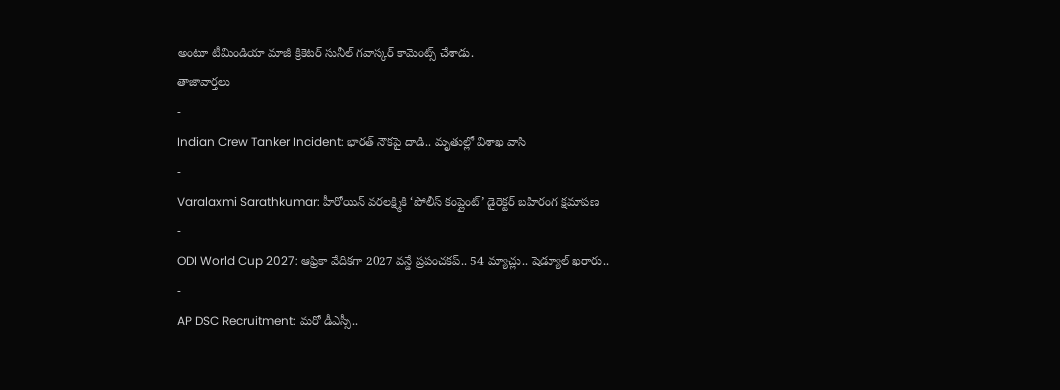అంటూ టీమిండియా మాజీ క్రికెటర్ సునీల్ గవాస్కర్ కామెంట్స్ చేశాడు.
తాజావార్తలు
-
Indian Crew Tanker Incident: భారత్ నౌకపై దాడి.. మృతుల్లో విశాఖ వాసి
-
Varalaxmi Sarathkumar: హీరోయిన్ వరలక్ష్మికి ‘పోలీస్ కంప్లైంట్’ డైరెక్టర్ బహిరంగ క్షమాపణ
-
ODI World Cup 2027: ఆఫ్రికా వేదికగా 2027 వన్డే ప్రపంచకప్.. 54 మ్యాచ్లు.. షెడ్యూల్ ఖరారు..
-
AP DSC Recruitment: మరో డీఎస్సీ..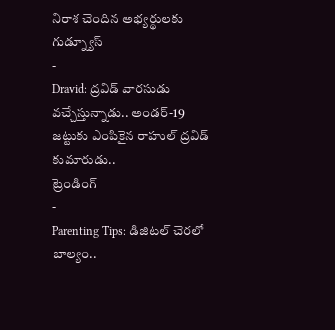నిరాశ చెందిన అభ్యర్థులకు గుడ్న్యూస్
-
Dravid: ద్రవిడ్ వారసుడు వచ్చేస్తున్నాడు.. అండర్-19 జట్టుకు ఎంపికైన రాహుల్ ద్రవిడ్ కుమారుడు..
ట్రెండింగ్
-
Parenting Tips: డిజిటల్ చెరలో బాల్యం..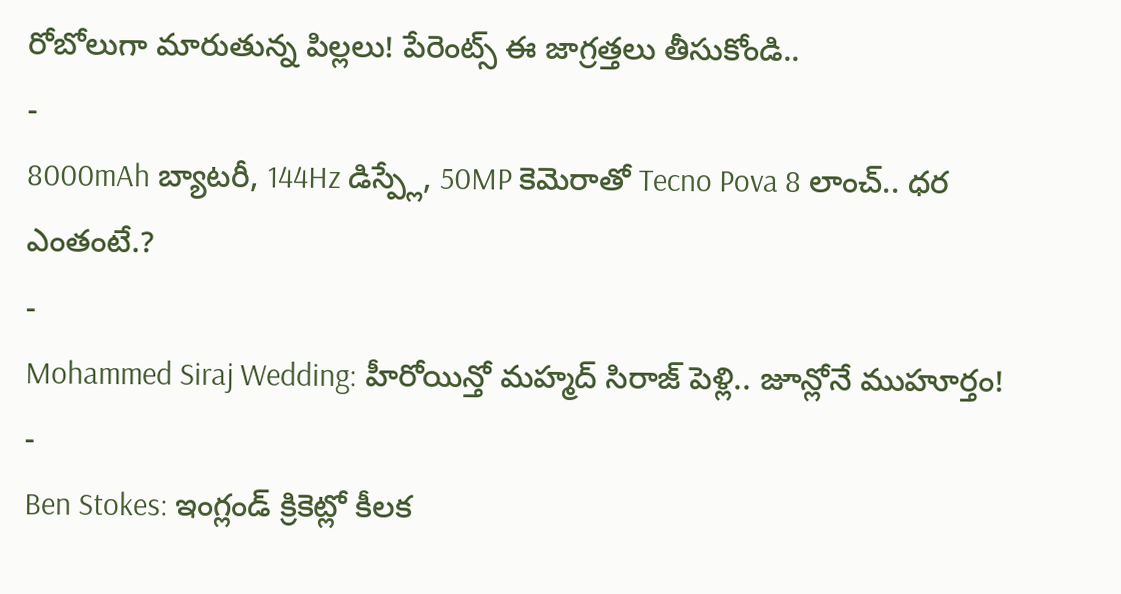రోబోలుగా మారుతున్న పిల్లలు! పేరెంట్స్ ఈ జాగ్రత్తలు తీసుకోండి..
-
8000mAh బ్యాటరీ, 144Hz డిస్ప్లే, 50MP కెమెరాతో Tecno Pova 8 లాంచ్.. ధర ఎంతంటే.?
-
Mohammed Siraj Wedding: హీరోయిన్తో మహ్మద్ సిరాజ్ పెళ్లి.. జూన్లోనే ముహూర్తం!
-
Ben Stokes: ఇంగ్లండ్ క్రికెట్లో కీలక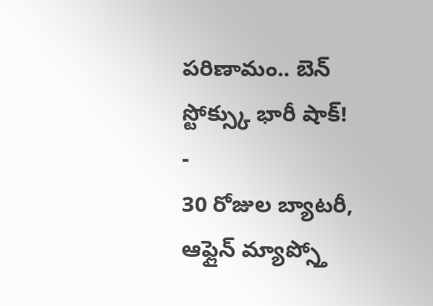పరిణామం.. బెన్ స్టోక్స్కు భారీ షాక్!
-
30 రోజుల బ్యాటరీ, ఆఫ్లైన్ మ్యాప్స్తో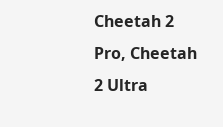Cheetah 2 Pro, Cheetah 2 Ultra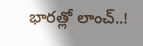భారత్లో లాంచ్..!